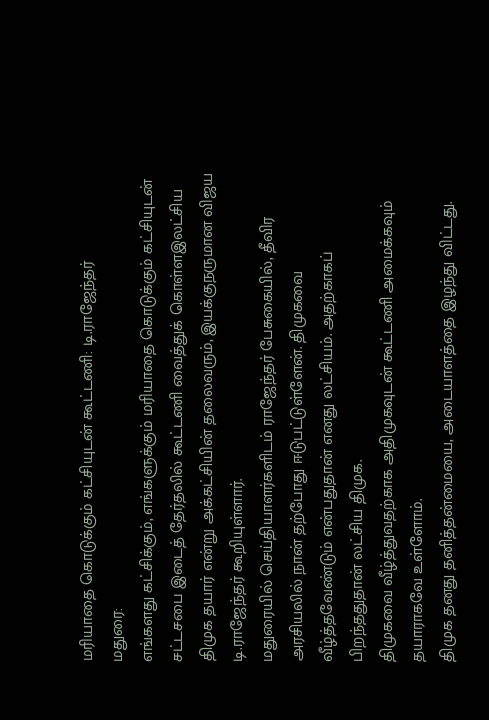மரியாதை கொடுக்கும் கட்சியுடன் கூட்டணி: டி.ராஜேந்தர்
மதுரை:
எங்களது கட்சிக்கும், எங்களுக்கும் மரியாதை கொடுக்கும் கட்சியுடன் சட்டசபை இடைத் தேர்தலில் கூட்டணி வைத்துக் கொள்ளஇலட்சிய திமுக தயார் என்று அக்கட்சியின் தலைவரும், இயக்குநருமான விஜய டி.ராஜேந்தர் கூறியுள்ளார்.
மதுரையில் செய்தியாளர்களிடம் ராஜேந்தர் பேசுகையில், தீவிர அரசியலில் நான் தற்போது ஈடுபட்டுள்ளேன். திமுகவை வீழ்த்தவேண்டும் என்பதுதான் எனது லட்சியம். அதற்காகப் பிறந்ததுதான் லட்சிய திமுக.
திமுகவை வீழ்த்துவதற்காக அதிமுகவுடன் கூட்டணி அமைக்கவும் தயாராகவே உள்ளோம்.
திமுக தனது தனித்தன்மையை, அடையாளத்தை இழந்து விட்டது.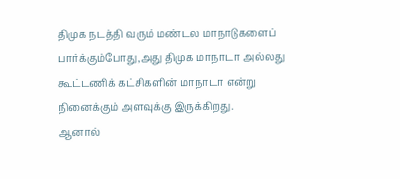திமுக நடத்தி வரும் மண்டல மாநாடுகளைப் பார்க்கும்போது,அது திமுக மாநாடா அல்லது கூட்டணிக் கட்சிகளின் மாநாடா என்று நினைக்கும் அளவுக்கு இருக்கிறது.
ஆனால்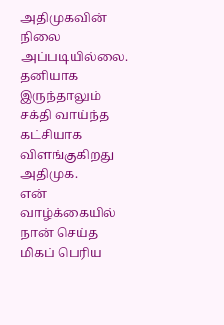அதிமுகவின் நிலை அப்படியில்லை. தனியாக இருந்தாலும் சக்தி வாய்ந்த கட்சியாக விளங்குகிறது அதிமுக.
என் வாழ்க்கையில் நான் செய்த மிகப் பெரிய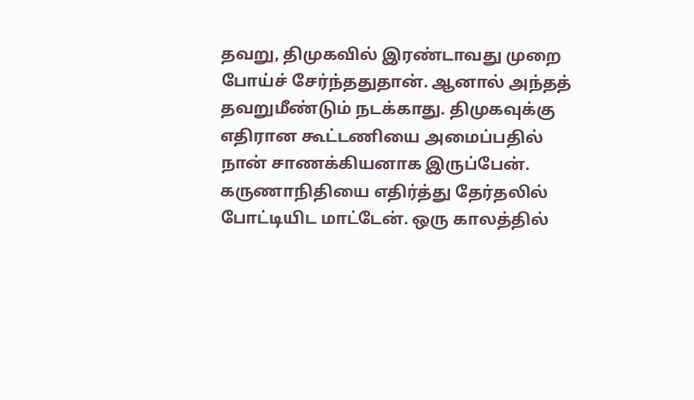தவறு, திமுகவில் இரண்டாவது முறை போய்ச் சேர்ந்ததுதான். ஆனால் அந்தத் தவறுமீண்டும் நடக்காது. திமுகவுக்கு எதிரான கூட்டணியை அமைப்பதில் நான் சாணக்கியனாக இருப்பேன்.
கருணாநிதியை எதிர்த்து தேர்தலில் போட்டியிட மாட்டேன். ஒரு காலத்தில்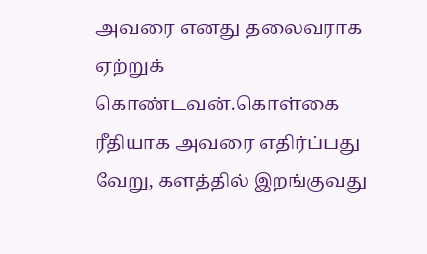அவரை எனது தலைவராக ஏற்றுக் கொண்டவன்.கொள்கை ரீதியாக அவரை எதிர்ப்பது வேறு, களத்தில் இறங்குவது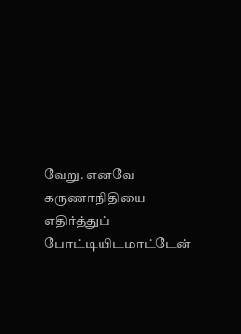வேறு. எனவே கருணாநிதியை எதிர்த்துப் போட்டியிடமாட்டேன்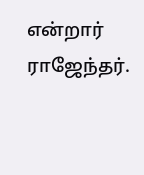என்றார் ராஜேந்தர்.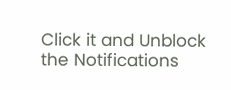Click it and Unblock the Notifications